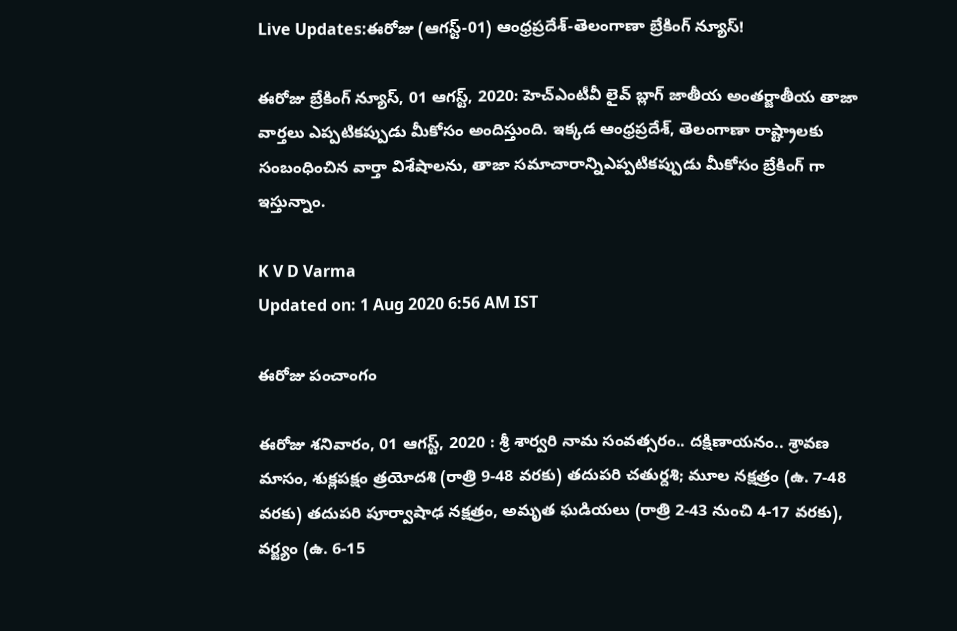Live Updates:ఈరోజు (ఆగస్ట్-01) ఆంధ్రప్రదేశ్-తెలంగాణా బ్రేకింగ్ న్యూస్!

ఈరోజు బ్రేకింగ్ న్యూస్, 01 ఆగస్ట్, 2020: హెచ్ఎంటీవీ లైవ్ బ్లాగ్ జాతీయ అంతర్జాతీయ తాజా వార్తలు ఎప్పటికప్పుడు మీకోసం అందిస్తుంది. ఇక్కడ ఆంధ్రప్రదేశ్, తెలంగాణా రాష్ట్రాలకు సంబంధించిన వార్తా విశేషాలను, తాజా సమాచారాన్నిఎప్పటికప్పుడు మీకోసం బ్రేకింగ్ గా ఇస్తున్నాం.

K V D Varma
Updated on: 1 Aug 2020 6:56 AM IST

ఈరోజు పంచాంగం

ఈరోజు శనివారం, 01 ఆగస్ట్, 2020 : శ్రీ శార్వరి నామ సంవత్సరం.. దక్షిణాయనం.. శ్రావణ మాసం, శుక్లపక్షం త్రయోదశి (రాత్రి 9-48 వరకు) తదుపరి చతుర్దశి; మూల నక్షత్రం (ఉ. 7-48 వరకు) తదుపరి పూర్వాషాఢ నక్షత్రం, అమృత ఘడియలు (రాత్రి 2-43 నుంచి 4-17 వరకు), వర్జ్యం (ఉ. 6-15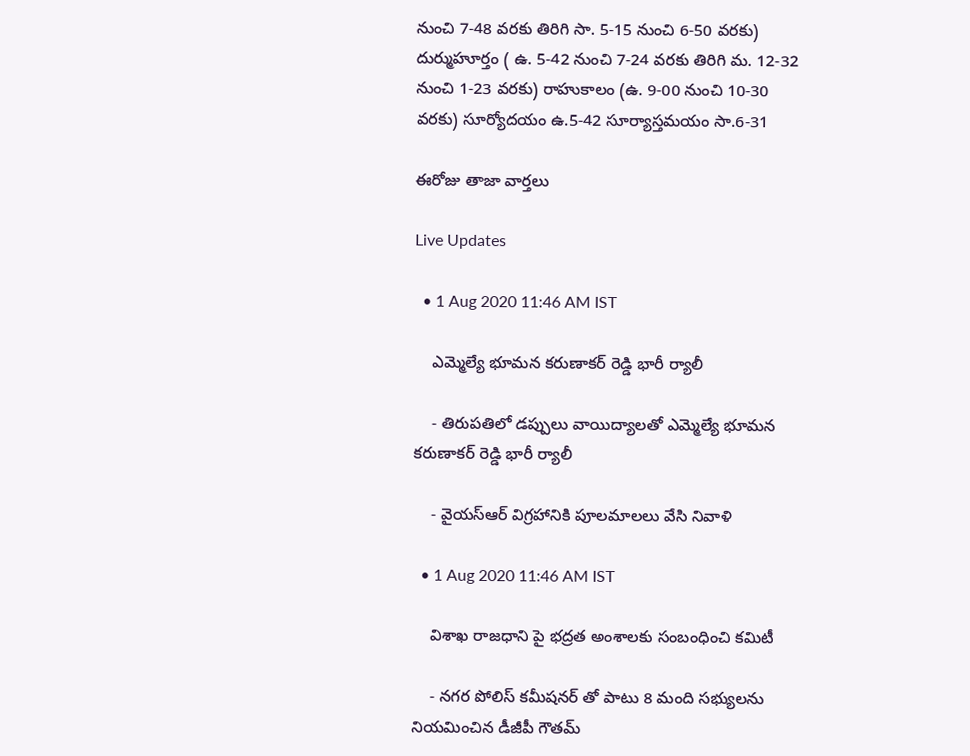నుంచి 7-48 వరకు తిరిగి సా. 5-15 నుంచి 6-50 వరకు) దుర్ముహూర్తం ( ఉ. 5-42 నుంచి 7-24 వరకు తిరిగి మ. 12-32 నుంచి 1-23 వరకు) రాహుకాలం (ఉ. 9-00 నుంచి 10-30 వరకు) సూర్యోదయం ఉ.5-42 సూర్యాస్తమయం సా.6-31

ఈరోజు తాజా వార్తలు

Live Updates

  • 1 Aug 2020 11:46 AM IST

    ఎమ్మెల్యే భూమన కరుణాకర్ రెడ్డి భారీ ర్యాలీ

    - తిరుపతిలో డప్పులు వాయిద్యాలతో ఎమ్మెల్యే భూమన కరుణాకర్ రెడ్డి భారీ ర్యాలీ

    - వైయస్ఆర్ విగ్రహానికి పూలమాలలు వేసి నివాళి

  • 1 Aug 2020 11:46 AM IST

    విశాఖ రాజధాని పై భద్రత అంశాలకు సంబంధించి కమిటీ

    - నగర పోలిస్ కమీషనర్ తో పాటు 8 మంది సభ్యులను నియమించిన డీజీపీ గౌతమ్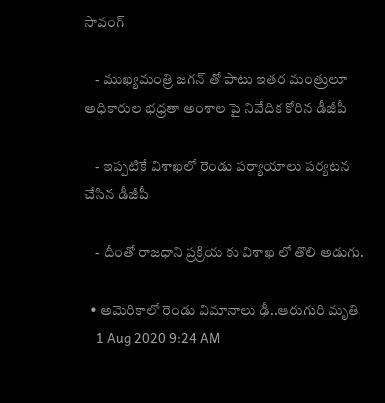సావంగ్

    - ముఖ్యమంత్రి జగన్ తో పాటు ఇతర మంత్రులూ అధికారుల భధ్రతా అంశాల పై నివేదిక కోరిన డీజీపీ

    - ఇప్పటికే విశాఖలో రెండు పర్యాయాలు పర్యటన చేసిన డీజీపీ

    - దీంతో రాజధాని ప్రక్రియ కు విశాఖ లో తొలి అడుగు.

  • అమెరికాలో రెండు విమానాలు ఢీ..ఆరుగురి మృతి
    1 Aug 2020 9:24 AM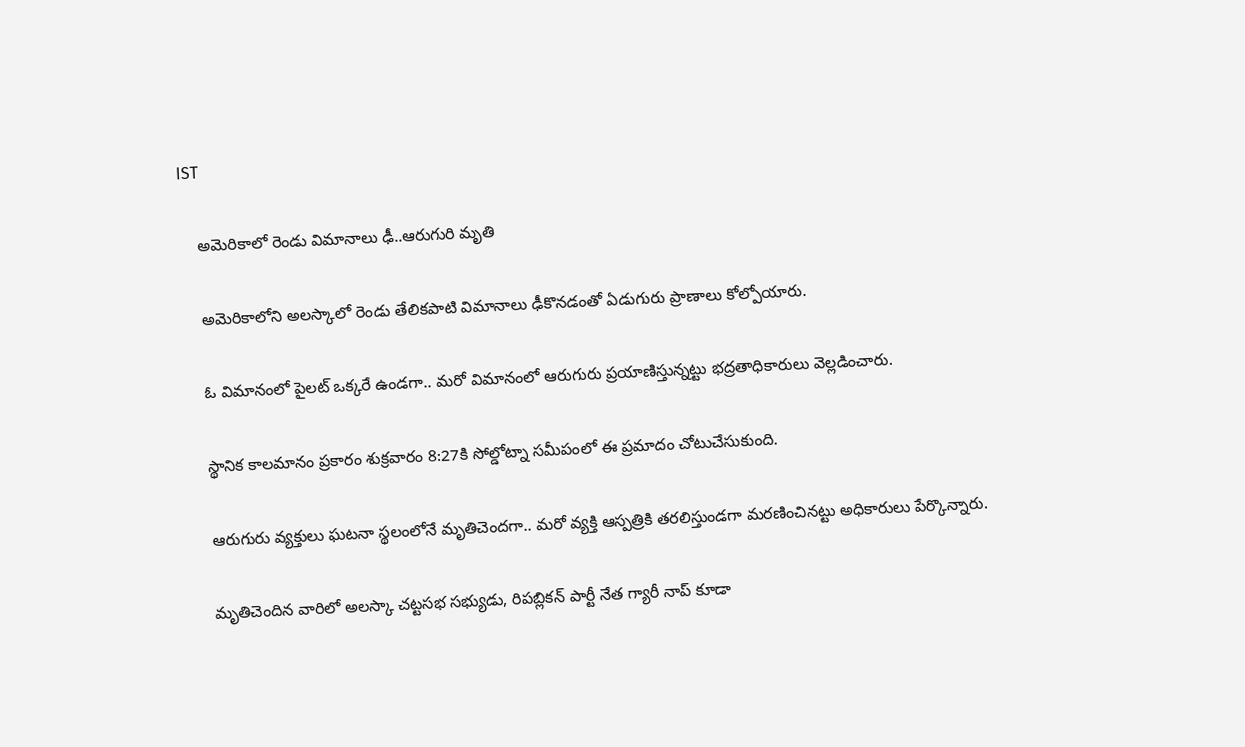IST

    అమెరికాలో రెండు విమానాలు ఢీ..ఆరుగురి మృతి

    అమెరికాలోని అలస్కాలో రెండు తేలికపాటి విమానాలు ఢీకొనడంతో ఏడుగురు ప్రాణాలు కోల్పోయారు.

    ఓ విమానంలో పైలట్ ఒక్కరే ఉండగా.. మరో విమానంలో ఆరుగురు ప్రయాణిస్తున్నట్టు భద్రతాధికారులు వెల్లడించారు.

    స్థానిక కాలమానం ప్రకారం శుక్రవారం 8:27కి సోల్డోట్నా సమీపంలో ఈ ప్రమాదం చోటుచేసుకుంది.

    ఆరుగురు వ్యక్తులు ఘటనా స్థలంలోనే మృతిచెందగా.. మరో వ్యక్తి ఆస్పత్రికి తరలిస్తుండగా మరణించినట్టు అధికారులు పేర్కొన్నారు.

    మృతిచెందిన వారిలో అలస్కా చట్టసభ సభ్యుడు, రిపబ్లికన్ పార్టీ నేత గ్యారీ నాప్ కూడా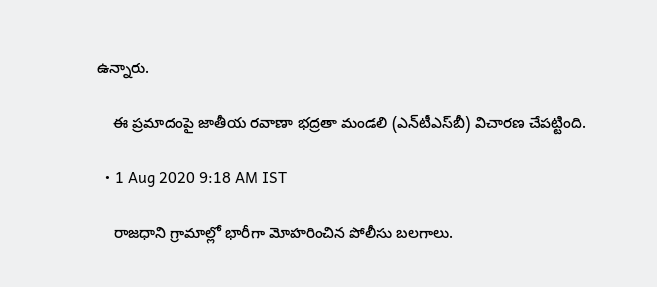ఉన్నారు.

    ఈ ప్రమాదంపై జాతీయ రవాణా భద్రతా మండలి (ఎన్‌టీఎస్‌బీ) విచారణ చేపట్టింది.

  • 1 Aug 2020 9:18 AM IST

    రాజధాని గ్రామాల్లో భారీగా మోహరించిన పోలీసు బలగాలు.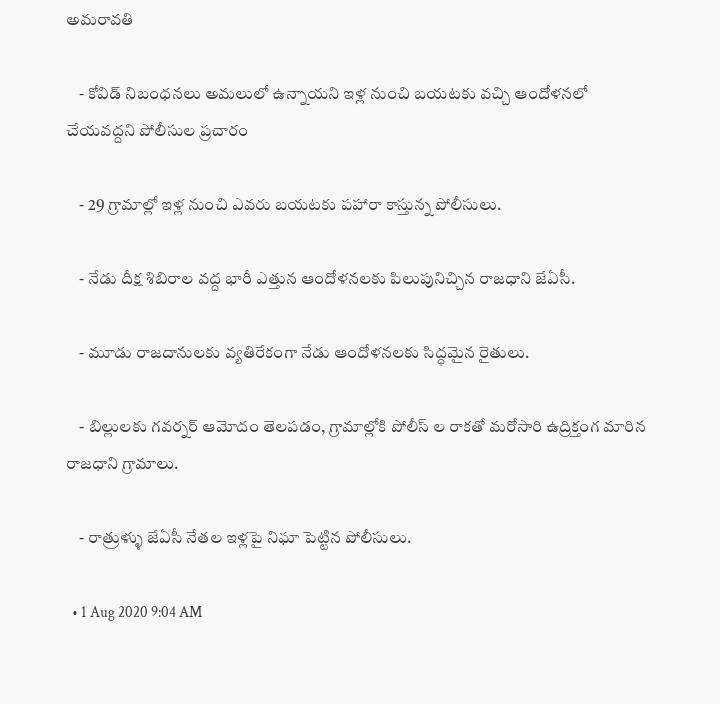అమరావతి

    - కోవిడ్ నిబంధనలు అమలులో ఉన్నాయని ఇళ్ల నుంచి బయటకు వచ్చి ఆందోళనలో చేయవద్దని పోలీసుల ప్రచారం

    - 29 గ్రామాల్లో ఇళ్ల నుంచి ఎవరు బయటకు పహారా కాస్తున్న పోలీసులు.

    - నేడు దీక్ష శిబిరాల వద్ద భారీ ఎత్తున ఆందోళనలకు పిలుపునిచ్చిన రాజధాని జేఏసీ.

    - మూడు రాజదానులకు వ్యతిరేకంగా నేడు ఆందోళనలకు సిద్ధమైన రైతులు.

    - బిల్లులకు గవర్నర్ ఆమోదం తెలపడం, గ్రామాల్లోకి పోలీస్ ల రాకతో మరోసారి ఉద్రిక్తంగ మారిన రాజధాని గ్రామాలు.

    - రాత్రుళ్ళు జేఏసీ నేతల ఇళ్లపై నిఘా పెట్టిన పోలీసులు.

  • 1 Aug 2020 9:04 AM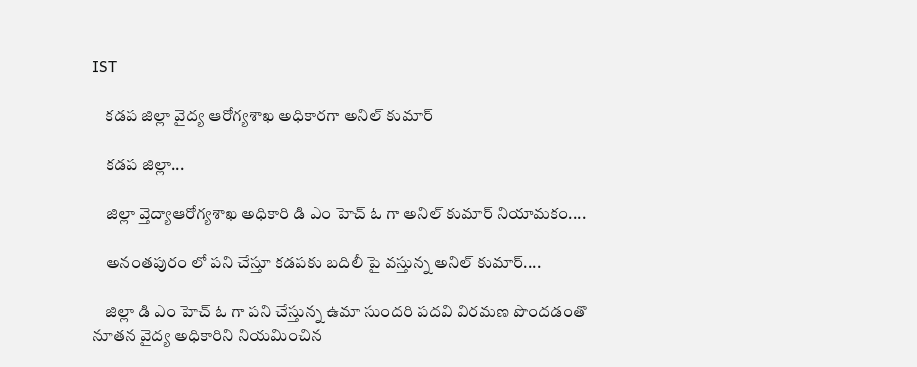IST

    కడప జిల్లా వైద్య ఆరోగ్యశాఖ అధికారగా అనిల్ కుమార్

    కడప జిల్లా...

    జిల్లా వ్తెద్యాఆరోగ్యశాఖ అధికారి డి ఎం హెచ్ ఓ గా అనిల్ కుమార్ నియామకం....

    అనంతపురం లో పని చేస్తూ కడపకు బదిలీ పై వస్తున్న అనిల్ కుమార్....

    జిల్లా డి ఎం హెచ్ ఓ గా పని చేస్తున్న ఉమా సుందరి పదవి విరమణ పొందడంతొ నూతన వైద్య అధికారిని నియమించిన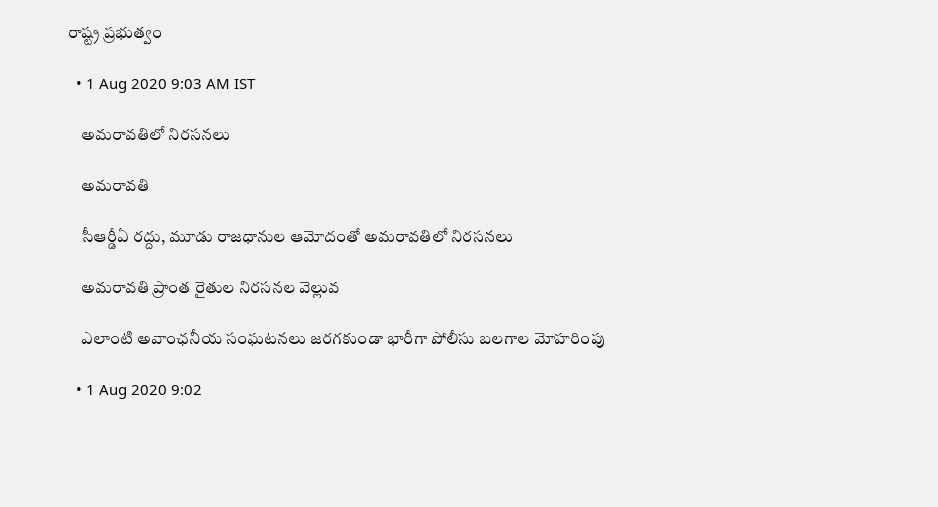రాష్ట్ర ప్రభుత్వం

  • 1 Aug 2020 9:03 AM IST

    అమరావతిలో నిరసనలు

    అమరావతి

    సీఆర్డీఏ రద్దు, మూడు రాజధానుల ఆమోదంతో అమరావతిలో నిరసనలు

    అమరావతి ప్రాంత రైతుల నిరసనల వెల్లువ

    ఎలాంటి అవాంఛనీయ సంఘటనలు జరగకుండా భారీగా పోలీసు బలగాల మోహరింపు

  • 1 Aug 2020 9:02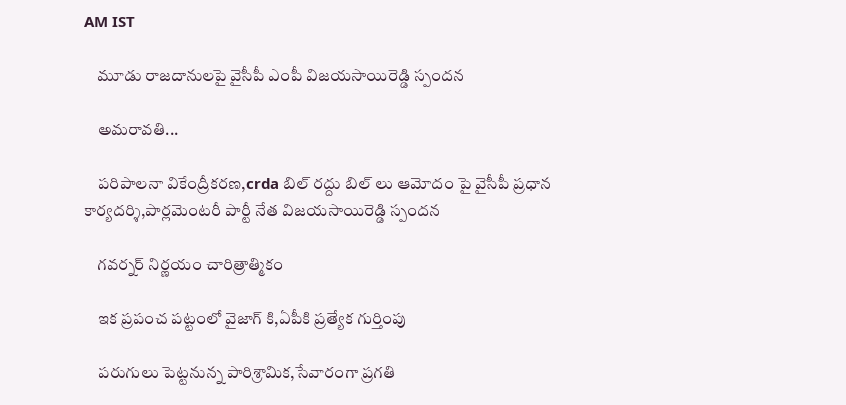AM IST

    మూడు రాజదానులపై వైసీపీ ఎంపీ విజయసాయిరెడ్డి స్పందన

    అమరావతి...

    పరిపాలనా వికేంద్రీకరణ,crda బిల్ రద్దు బిల్ లు ఆమోదం పై వైసీపీ ప్రధాన కార్యదర్శి,పార్లమెంటరీ పార్టీ నేత విజయసాయిరెడ్డి స్పందన

    గవర్నర్ నిర్ణయం చారిత్రాత్మికం

    ఇక ప్రపంచ పట్టంలో వైజాగ్ కి,ఏపీకి ప్రత్యేక గుర్తింపు

    పరుగులు పెట్టనున్న పారిశ్రామిక,సేవారంగా ప్రగతి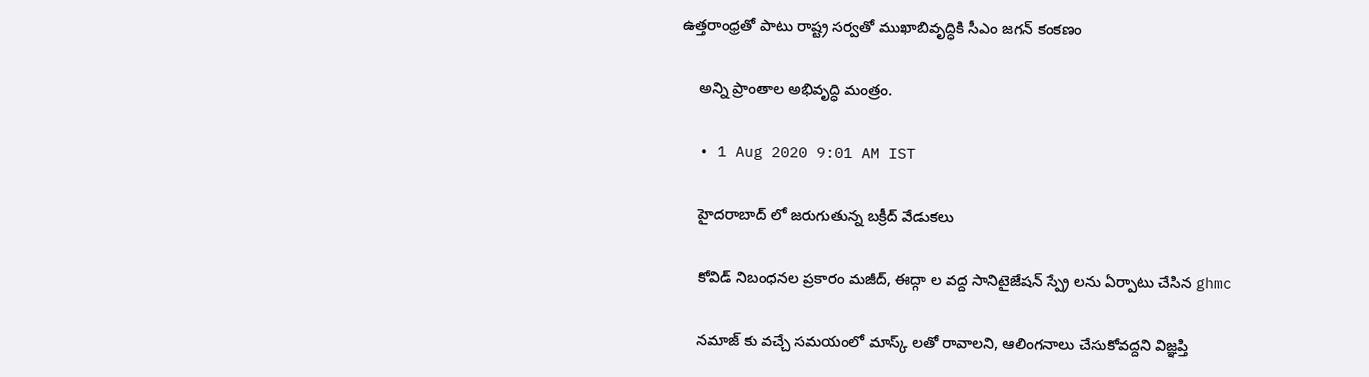ఉత్తరాంధ్రతో పాటు రాష్ట్ర సర్వతో ముఖాబివృద్ధికి సీఎం జగన్ కంకణం

    అన్ని ప్రాంతాల అభివృద్ధి మంత్రం.

  • 1 Aug 2020 9:01 AM IST

    హైదరాబాద్ లో జరుగుతున్న బక్రీద్ వేడుకలు

    కోవిడ్ నిబంధనల ప్రకారం మజీద్, ఈద్గా ల వద్ద సానిటైజేషన్ స్ప్రే లను ఏర్పాటు చేసిన ghmc

    నమాజ్ కు వచ్చే సమయంలో మాస్క్ లతో రావాలని, ఆలింగనాలు చేసుకోవద్దని విజ్ఞప్తి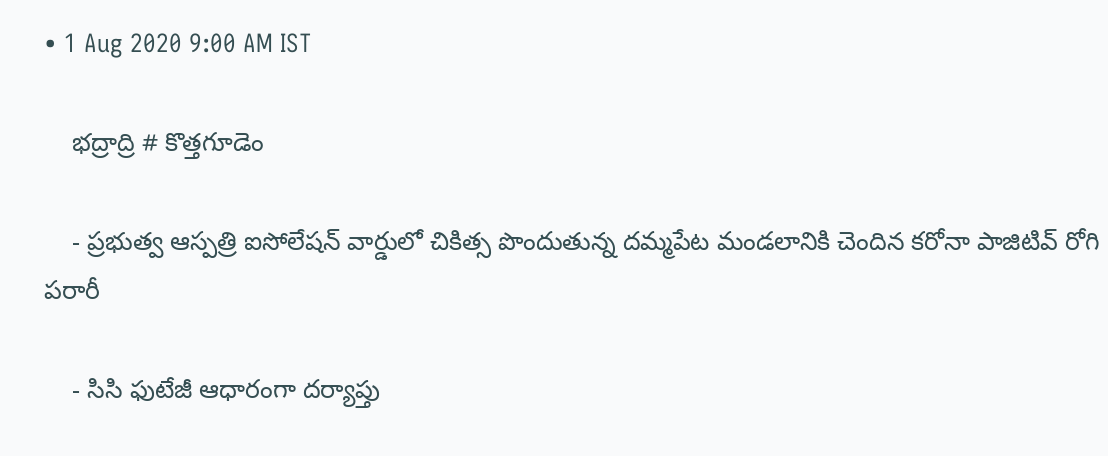• 1 Aug 2020 9:00 AM IST

    భద్రాద్రి # కొత్తగూడెం

    - ప్రభుత్వ ఆస్పత్రి ఐసోలేషన్ వార్డులో చికిత్స పొందుతున్న దమ్మపేట మండలానికి చెందిన కరోనా పాజిటివ్ రోగి పరారీ

    - సిసి ఫుటేజీ ఆధారంగా దర్యాప్తు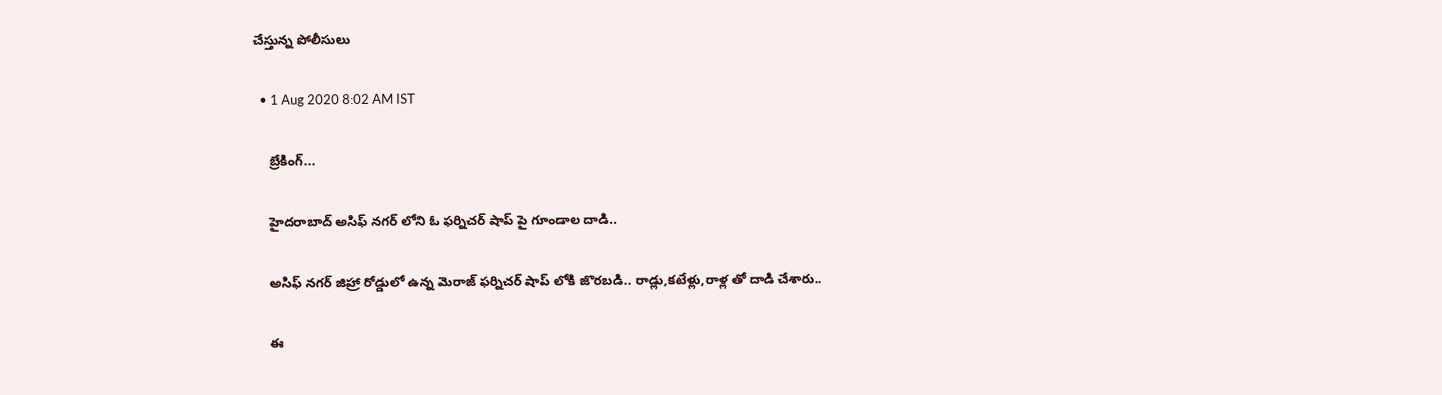చేస్తున్న పోలీసులు

  • 1 Aug 2020 8:02 AM IST

    బ్రేకింగ్...

    హైదరాబాద్ అసిఫ్ నగర్ లోని ఓ ఫర్నిచర్ షాప్ పై గూండాల దాడి..

    అసిఫ్ నగర్ జిహ్రా రోడ్డులో ఉన్న మెరాజ్ ఫర్నిచర్ షాప్ లోకి జొరబడి.. రాడ్లు,కటేళ్లు,రాళ్ల తో దాడి చేశారు..

    ఈ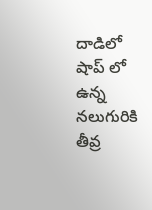దాడిలో షాప్ లో ఉన్న నలుగురికి తీవ్ర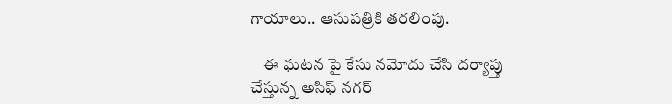గాయాలు.. ఆసుపత్రికి తరలింపు.

    ఈ ఘటన పై కేసు నమోదు చేసి దర్యాప్తు చేస్తున్న అసిఫ్ నగర్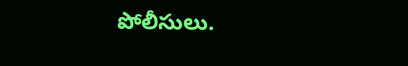పోలీసులు.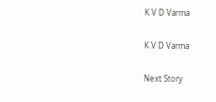K V D Varma

K V D Varma

Next Story